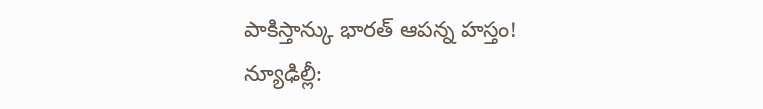పాకిస్తాన్కు భారత్ ఆపన్న హస్తం!
న్యూఢిల్లీ: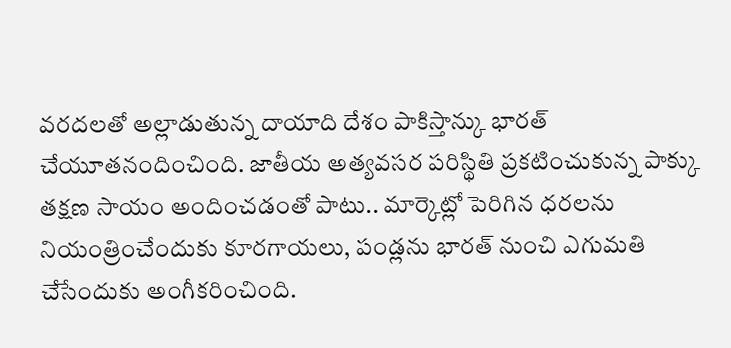వరదలతో అల్లాడుతున్న దాయాది దేశం పాకిస్తాన్కు భారత్ చేయూతనందించింది. జాతీయ అత్యవసర పరిస్థితి ప్రకటించుకున్న పాక్కు తక్షణ సాయం అందించడంతో పాటు.. మార్కెట్లో పెరిగిన ధరలను నియంత్రించేందుకు కూరగాయలు, పండ్లను భారత్ నుంచి ఎగుమతి చేసేందుకు అంగీకరించింది.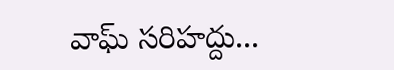వాఘ్ సరిహద్దు...